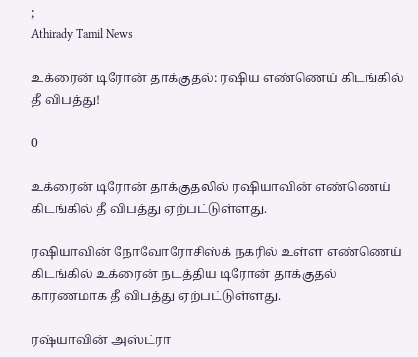;
Athirady Tamil News

உக்ரைன் டிரோன் தாக்குதல்: ரஷிய எண்ணெய் கிடங்கில் தீ விபத்து!

0

உக்ரைன் டிரோன் தாக்குதலில் ரஷியாவின் எண்ணெய் கிடங்கில் தீ விபத்து ஏற்பட்டுள்ளது.

ரஷியாவின் நோவோரோசிஸ்க் நகரில் உள்ள எண்ணெய் கிடங்கில் உக்ரைன் நடத்திய டிரோன் தாக்குதல் காரணமாக தீ விபத்து ஏற்பட்டுள்ளது.

ரஷ்யாவின் அஸ்ட்ரா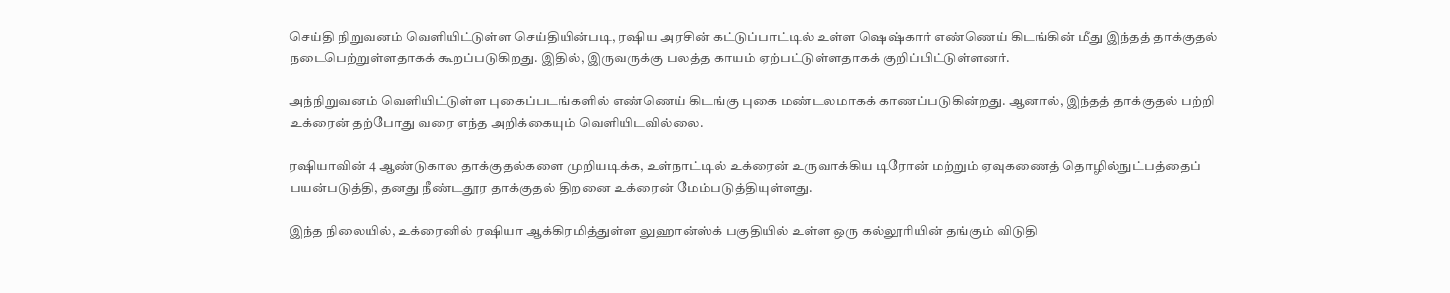செய்தி நிறுவனம் வெளியிட்டுள்ள செய்தியின்படி, ரஷிய அரசின் கட்டுப்பாட்டில் உள்ள ஷெஷ்கார் எண்ணெய் கிடங்கின் மீது இந்தத் தாக்குதல் நடைபெற்றுள்ளதாகக் கூறப்படுகிறது. இதில், இருவருக்கு பலத்த காயம் ஏற்பட்டுள்ளதாகக் குறிப்பிட்டுள்ளனர்.

அந்நிறுவனம் வெளியிட்டுள்ள புகைப்படங்களில் எண்ணெய் கிடங்கு புகை மண்டலமாகக் காணப்படுகின்றது. ஆனால், இந்தத் தாக்குதல் பற்றி உக்ரைன் தற்போது வரை எந்த அறிக்கையும் வெளியிடவில்லை.

ரஷியாவின் 4 ஆண்டுகால தாக்குதல்களை முறியடிக்க, உள்நாட்டில் உக்ரைன் உருவாக்கிய டிரோன் மற்றும் ஏவுகணைத் தொழில்நுட்பத்தைப் பயன்படுத்தி, தனது நீண்டதூர தாக்குதல் திறனை உக்ரைன் மேம்படுத்தியுள்ளது.

இந்த நிலையில், உக்ரைனில் ரஷியா ஆக்கிரமித்துள்ள லுஹான்ஸ்க் பகுதியில் உள்ள ஒரு கல்லூரியின் தங்கும் விடுதி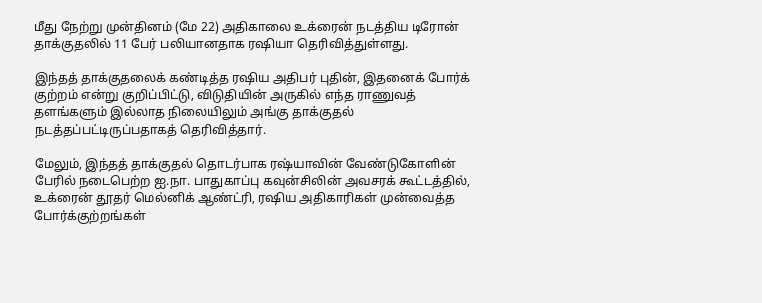மீது நேற்று முன்தினம் (மே 22) அதிகாலை உக்ரைன் நடத்திய டிரோன் தாக்குதலில் 11 பேர் பலியானதாக ரஷியா தெரிவித்துள்ளது.

இந்தத் தாக்குதலைக் கண்டித்த ரஷிய அதிபர் புதின், இதனைக் போர்க் குற்றம் என்று குறிப்பிட்டு, விடுதியின் அருகில் எந்த ராணுவத் தளங்களும் இல்லாத நிலையிலும் அங்கு தாக்குதல் நடத்தப்பட்டிருப்பதாகத் தெரிவித்தார்.

மேலும், இந்தத் தாக்குதல் தொடர்பாக ரஷ்யாவின் வேண்டுகோளின் பேரில் நடைபெற்ற ஐ.நா. பாதுகாப்பு கவுன்சிலின் அவசரக் கூட்டத்தில், உக்ரைன் தூதர் மெல்னிக் ஆண்ட்ரி, ரஷிய அதிகாரிகள் முன்வைத்த போர்க்குற்றங்கள்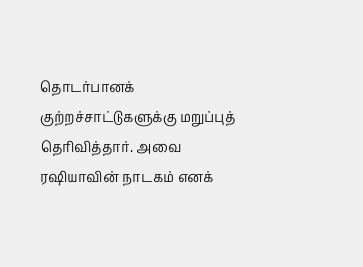தொடர்பானக் குற்றச்சாட்டுகளுக்கு மறுப்புத் தெரிவித்தார். அவை ரஷியாவின் நாடகம் எனக்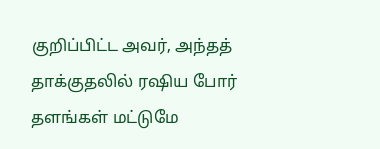குறிப்பிட்ட அவர், அந்தத் தாக்குதலில் ரஷிய போர் தளங்கள் மட்டுமே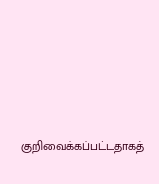குறிவைக்கப்பட்டதாகத்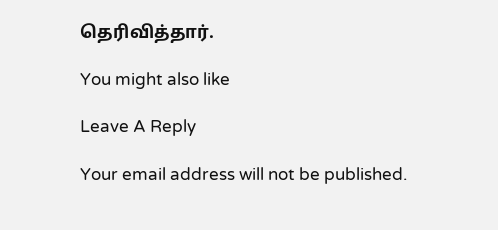தெரிவித்தார்.

You might also like

Leave A Reply

Your email address will not be published.